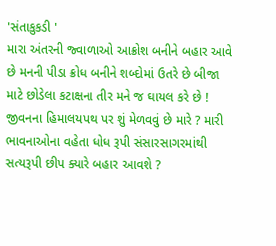'સંતાકુકડી '
મારા અંતરની જ્વાળાઓ આક્રોશ બનીને બહાર આવે છે મનની પીડા ક્રોધ બનીને શબ્દોમાં ઉતરે છે બીજા માટે છોડેલા કટાક્ષના તીર મને જ ઘાયલ કરે છે ! જીવનના હિમાલયપથ પર શું મેળવવું છે મારે ? મારી ભાવનાઓના વહેતા ધોધ રૂપી સંસારસાગરમાંથી સત્યરૂપી છીપ ક્યારે બહાર આવશે ?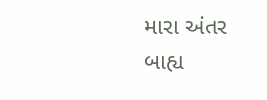મારા અંતર બાહ્ય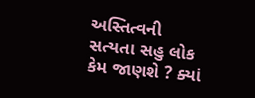અસ્તિત્વની સત્યતા સહુ લોક કેમ જાણશે ? ક્યાં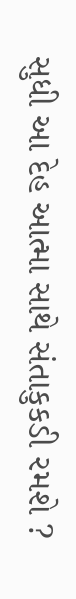સુધી આ દેહ આત્મા સાથે સંતાકુકડી રમશે ?